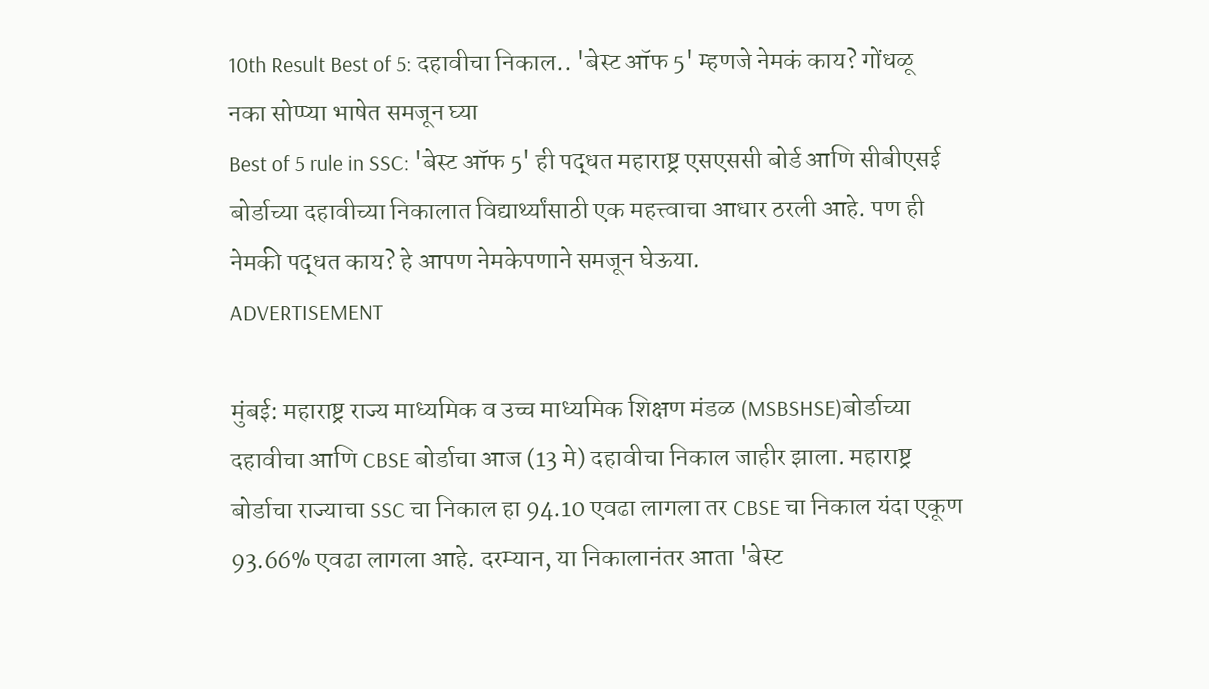10th Result Best of 5: दहावीचा निकाल.. 'बेस्ट ऑफ 5' म्हणजे नेमकं काय? गोंधळू नका सोप्प्या भाषेत समजून घ्या
Best of 5 rule in SSC: 'बेस्ट ऑफ 5' ही पद्धत महाराष्ट्र एसएससी बोर्ड आणि सीबीएसई बोर्डाच्या दहावीच्या निकालात विद्यार्थ्यांसाठी एक महत्त्वाचा आधार ठरली आहे. पण ही नेमकी पद्धत काय? हे आपण नेमकेपणाने समजून घेऊया.
ADVERTISEMENT

मुंबई: महाराष्ट्र राज्य माध्यमिक व उच्च माध्यमिक शिक्षण मंडळ (MSBSHSE)बोर्डाच्या दहावीचा आणि CBSE बोर्डाचा आज (13 मे) दहावीचा निकाल जाहीर झाला. महाराष्ट्र बोर्डाचा राज्याचा SSC चा निकाल हा 94.10 एवढा लागला तर CBSE चा निकाल यंदा एकूण 93.66% एवढा लागला आहे. दरम्यान, या निकालानंतर आता 'बेस्ट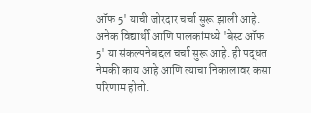ऑफ 5' याची जोरदार चर्चा सुरू झाली आहे. अनेक विद्यार्थी आणि पालकांमध्ये 'बेस्ट ऑफ 5' या संकल्पनेबद्दल चर्चा सुरू आहे. ही पद्धत नेमकी काय आहे आणि त्याचा निकालावर कसा परिणाम होतो.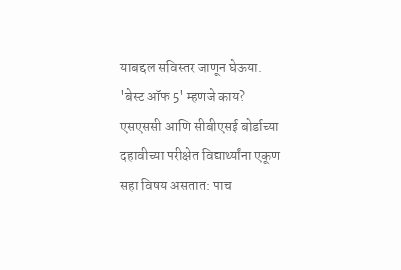याबद्दल सविस्तर जाणून घेऊया.
'बेस्ट ऑफ 5' म्हणजे काय?
एसएससी आणि सीबीएसई बोर्डाच्या दहावीच्या परीक्षेत विद्यार्थ्यांना एकूण सहा विषय असतात: पाच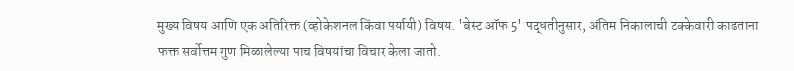मुख्य विषय आणि एक अतिरिक्त (व्होकेशनल किंवा पर्यायी) विषय. 'बेस्ट ऑफ 5' पद्धतीनुसार, अंतिम निकालाची टक्केवारी काढताना फक्त सर्वोत्तम गुण मिळालेल्या पाच विषयांचा विचार केला जातो.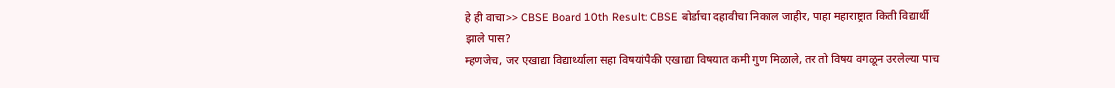हे ही वाचा>> CBSE Board 10th Result: CBSE बोर्डाचा दहावीचा निकाल जाहीर, पाहा महाराष्ट्रात किती विद्यार्थी झाले पास?
म्हणजेच, जर एखाद्या विद्यार्थ्याला सहा विषयांपैकी एखाद्या विषयात कमी गुण मिळाले, तर तो विषय वगळून उरलेल्या पाच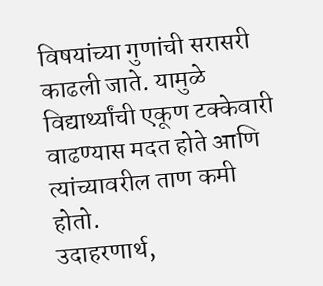विषयांच्या गुणांची सरासरी काढली जाते. यामुळे विद्यार्थ्यांची एकूण टक्केवारी वाढण्यास मदत होते आणि त्यांच्यावरील ताण कमी होतो.
उदाहरणार्थ,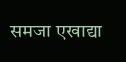समजा एखाद्या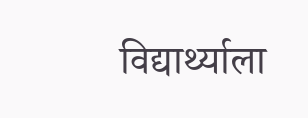विद्यार्थ्याला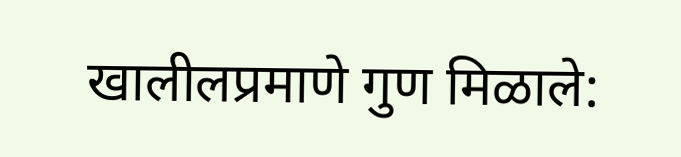खालीलप्रमाणे गुण मिळाले: